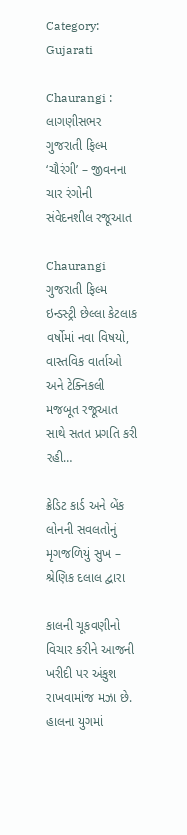Category: Gujarati

Chaurangi : લાગણીસભર ગુજરાતી ફિલ્મ ‘ચૌરંગી’ – જીવનના ચાર રંગોની સંવેદનશીલ રજૂઆત

Chaurangi ગુજરાતી ફિલ્મ ઇન્ડસ્ટ્રી છેલ્લા કેટલાક વર્ષોમાં નવા વિષયો, વાસ્તવિક વાર્તાઓ અને ટેક્નિકલી મજબૂત રજૂઆત સાથે સતત પ્રગતિ કરી રહી…

ક્રેડિટ કાર્ડ અને બેંક લોનની સવલતોનું મૃગજળિયું સુખ – શ્રેણિક દલાલ દ્વારા

કાલની ચૂકવણીનો વિચાર કરીને આજની ખરીદી પર અંકુશ રાખવામાંજ મઝા છે. હાલના યુગમાં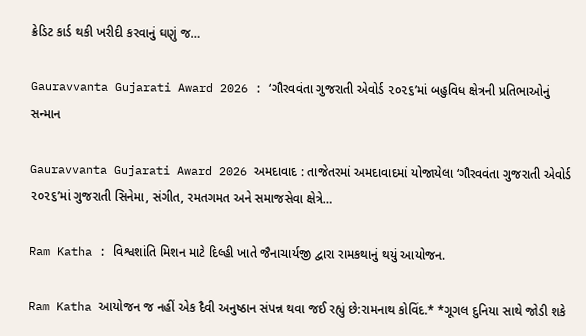ક્રેડિટ કાર્ડ થકી ખરીદી કરવાનું ઘણું જ…

Gauravvanta Gujarati Award 2026 : ‘ગૌરવવંતા ગુજરાતી એવોર્ડ ૨૦૨૬’માં બહુવિધ ક્ષેત્રની પ્રતિભાઓનું સન્માન

Gauravvanta Gujarati Award 2026 અમદાવાદ : તાજેતરમાં અમદાવાદમાં યોજાયેલા ‘ગૌરવવંતા ગુજરાતી એવોર્ડ ૨૦૨૬’માં ગુજરાતી સિનેમા, સંગીત, રમતગમત અને સમાજસેવા ક્ષેત્રે…

Ram Katha : વિશ્વશાંતિ મિશન માટે દિલ્હી ખાતે જૈનાચાર્યજી દ્વારા રામકથાનું થયું આયોજન.

Ram Katha આયોજન જ નહીં એક દૈવી અનુષ્ઠાન સંપન્ન થવા જઈ રહ્યું છે:રામનાથ કોવિંદ.* *ગૂગલ દુનિયા સાથે જોડી શકે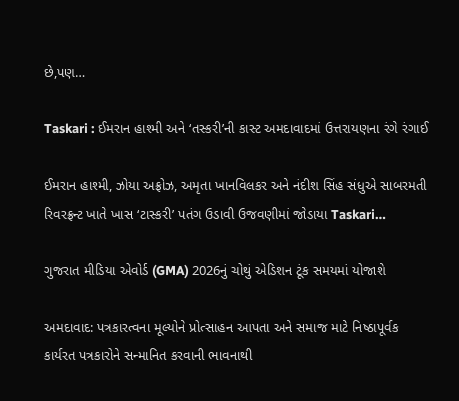છે,પણ…

Taskari : ઈમરાન હાશ્મી અને ‘તસ્કરી’ની કાસ્ટ અમદાવાદમાં ઉત્તરાયણના રંગે રંગાઈ

ઈમરાન હાશ્મી, ઝોયા અફ્રોઝ, અમૃતા ખાનવિલકર અને નંદીશ સિંહ સંધુએ સાબરમતી રિવરફ્રન્ટ ખાતે ખાસ ‘ટાસ્કરી’ પતંગ ઉડાવી ઉજવણીમાં જોડાયા Taskari…

ગુજરાત મીડિયા એવોર્ડ (GMA) 2026નું ચોથું એડિશન ટૂંક સમયમાં યોજાશે

અમદાવાદ: પત્રકારત્વના મૂલ્યોને પ્રોત્સાહન આપતા અને સમાજ માટે નિષ્ઠાપૂર્વક કાર્યરત પત્રકારોને સન્માનિત કરવાની ભાવનાથી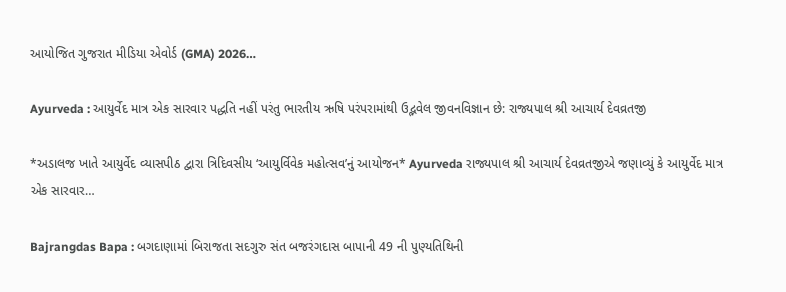આયોજિત ગુજરાત મીડિયા એવોર્ડ (GMA) 2026…

Ayurveda : આયુર્વેદ માત્ર એક સારવાર પદ્ધતિ નહીં પરંતુ ભારતીય ઋષિ પરંપરામાંથી ઉદ્ભવેલ જીવનવિજ્ઞાન છે: રાજ્યપાલ શ્રી આચાર્ય દેવવ્રતજી

*અડાલજ ખાતે આયુર્વેદ વ્યાસપીઠ દ્વારા ત્રિદિવસીય ‘આયુર્વિવેક મહોત્સવ’નું આયોજન* Ayurveda રાજ્યપાલ શ્રી આચાર્ય દેવવ્રતજીએ જણાવ્યું કે આયુર્વેદ માત્ર એક સારવાર…

Bajrangdas Bapa : બગદાણામાં બિરાજતા સદગુરુ સંત બજરંગદાસ બાપાની 49 ની પુણ્યતિથિની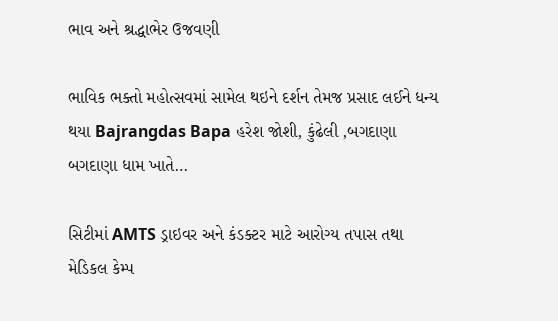ભાવ અને શ્રદ્ધાભેર ઉજવણી

ભાવિક ભક્તો મહોત્સવમાં સામેલ થઇને દર્શન તેમજ પ્રસાદ લઈને ધન્ય થયા Bajrangdas Bapa હરેશ જોશી, કુંઢેલી ,બગદાણા બગદાણા ધામ ખાતે…

સિટીમાં AMTS ડ્રાઇવર અને કંડક્ટર માટે આરોગ્ય તપાસ તથા મેડિકલ કેમ્પ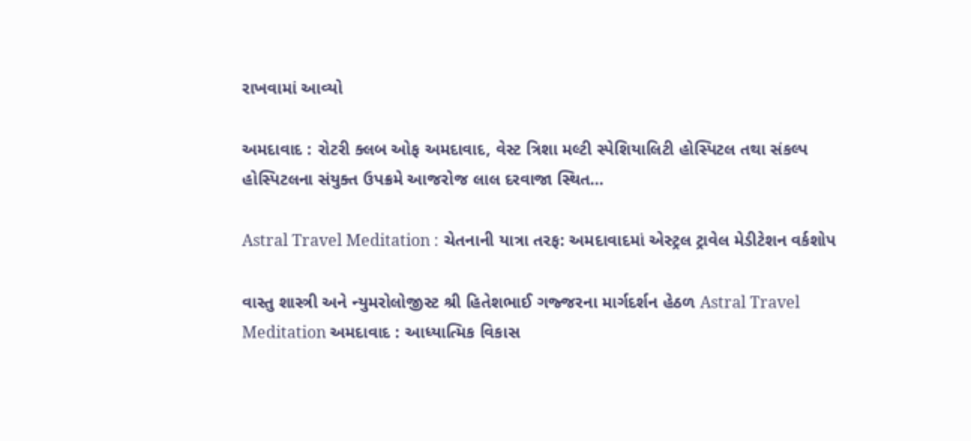રાખવામાં આવ્યો

અમદાવાદ : રોટરી ક્લબ ઓફ અમદાવાદ, વેસ્ટ ત્રિશા મલ્ટી સ્પેશિયાલિટી હોસ્પિટલ તથા સંકલ્પ હોસ્પિટલના સંયુક્ત ઉપક્રમે આજરોજ લાલ દરવાજા સ્થિત…

Astral Travel Meditation : ચેતનાની યાત્રા તરફ: અમદાવાદમાં એસ્ટ્રલ ટ્રાવેલ મેડીટેશન વર્કશોપ

વાસ્તુ શાસ્ત્રી અને ન્યુમરોલોજીસ્ટ શ્રી હિતેશભાઈ ગજ્જરના માર્ગદર્શન હેઠળ Astral Travel Meditation અમદાવાદ : આધ્યાત્મિક વિકાસ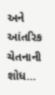અને આંતરિક ચેતનાની શોધ…